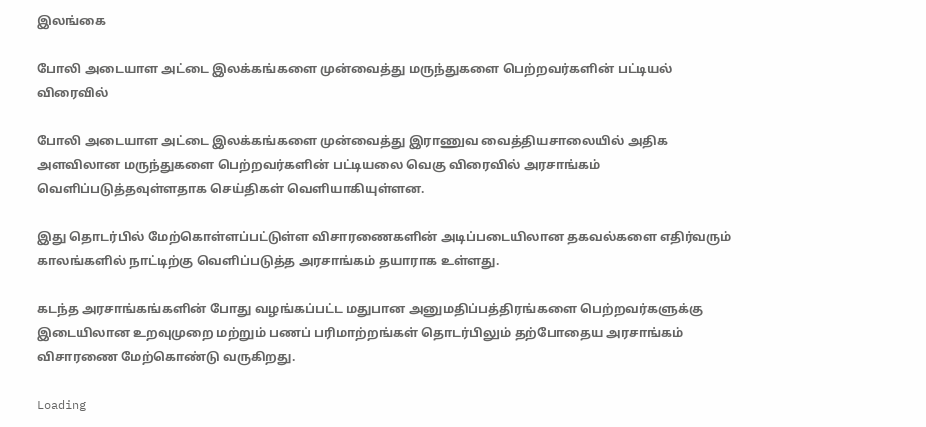இலங்கை

போலி அடையாள அட்டை இலக்கங்களை முன்வைத்து மருந்துகளை பெற்றவர்களின் பட்டியல் விரைவில்

போலி அடையாள அட்டை இலக்கங்களை முன்வைத்து இராணுவ வைத்தியசாலையில் அதிக அளவிலான மருந்துகளை பெற்றவர்களின் பட்டியலை வெகு விரைவில் அரசாங்கம் வெளிப்படுத்தவுள்ளதாக செய்திகள் வெளியாகியுள்ளன.

இது தொடர்பில் மேற்கொள்ளப்பட்டுள்ள விசாரணைகளின் அடிப்படையிலான தகவல்களை எதிர்வரும் காலங்களில் நாட்டிற்கு வெளிப்படுத்த அரசாங்கம் தயாராக உள்ளது.

கடந்த அரசாங்கங்களின் போது வழங்கப்பட்ட மதுபான அனுமதிப்பத்திரங்களை பெற்றவர்களுக்கு இடையிலான உறவுமுறை மற்றும் பணப் பரிமாற்றங்கள் தொடர்பிலும் தற்போதைய அரசாங்கம் விசாரணை மேற்கொண்டு வருகிறது.

Loading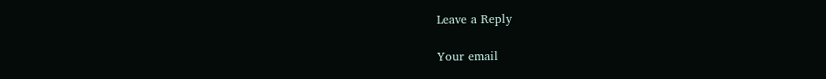Leave a Reply

Your email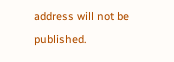address will not be published.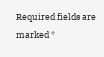Required fields are marked *